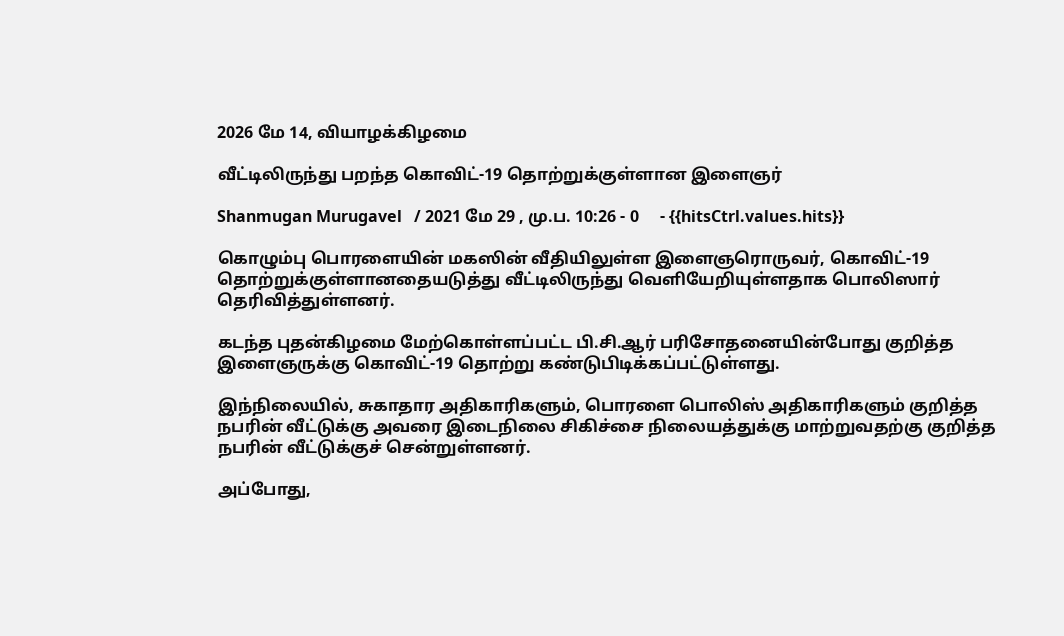2026 மே 14, வியாழக்கிழமை

வீட்டிலிருந்து பறந்த கொவிட்-19 தொற்றுக்குள்ளான இளைஞர்

Shanmugan Murugavel   / 2021 மே 29 , மு.ப. 10:26 - 0     - {{hitsCtrl.values.hits}}

கொழும்பு பொரளையின் மகஸின் வீதியிலுள்ள இளைஞரொருவர், கொவிட்-19 தொற்றுக்குள்ளானதையடுத்து வீட்டிலிருந்து வெளியேறியுள்ளதாக பொலிஸார் தெரிவித்துள்ளனர்.

கடந்த புதன்கிழமை மேற்கொள்ளப்பட்ட பி.சி.ஆர் பரிசோதனையின்போது குறித்த இளைஞருக்கு கொவிட்-19 தொற்று கண்டுபிடிக்கப்பட்டுள்ளது.

இந்நிலையில், சுகாதார அதிகாரிகளும், பொரளை பொலிஸ் அதிகாரிகளும் குறித்த நபரின் வீட்டுக்கு அவரை இடைநிலை சிகிச்சை நிலையத்துக்கு மாற்றுவதற்கு குறித்த நபரின் வீட்டுக்குச் சென்றுள்ளனர்.

அப்போது,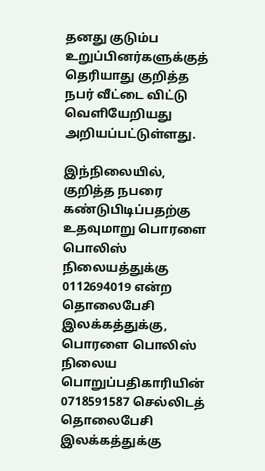தனது குடும்ப உறுப்பினர்களுக்குத் தெரியாது குறித்த நபர் வீட்டை விட்டு வெளியேறியது அறியப்பட்டுள்ளது.

இந்நிலையில், குறித்த நபரை  கண்டுபிடிப்பதற்கு உதவுமாறு பொரளை பொலிஸ் நிலையத்துக்கு 0112694019 என்ற தொலைபேசி இலக்கத்துக்கு, பொரளை பொலிஸ் நிலைய பொறுப்பதிகாரியின் 0718591587 செல்லிடத் தொலைபேசி இலக்கத்துக்கு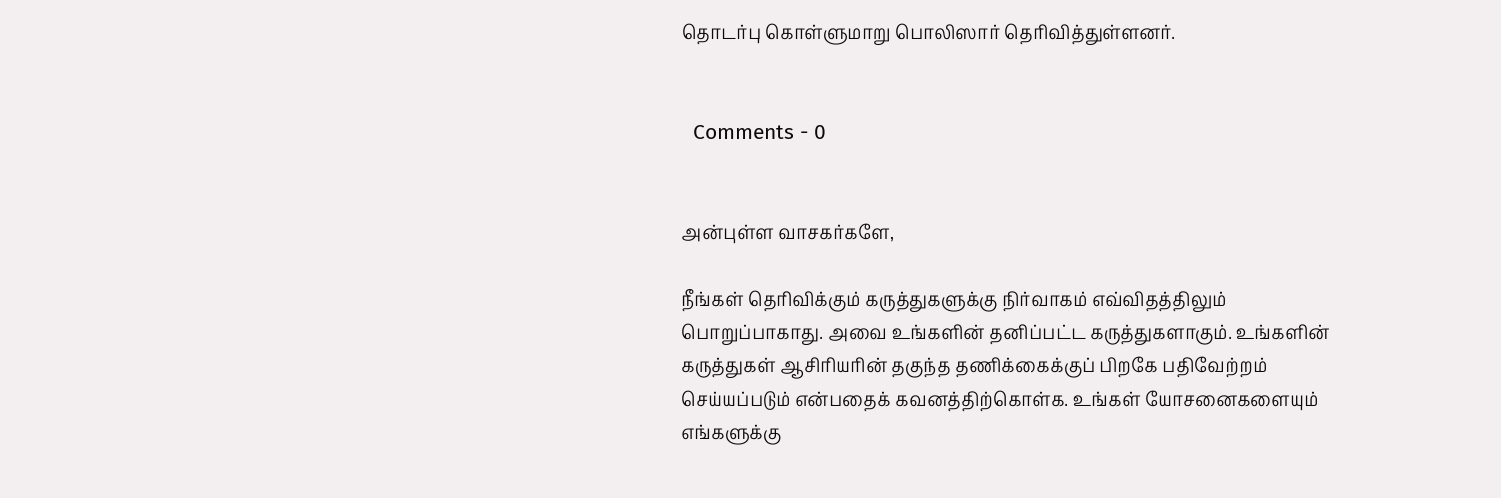தொடர்பு கொள்ளுமாறு பொலிஸார் தெரிவித்துள்ளனர்.


  Comments - 0


அன்புள்ள வாசகர்களே,

நீங்கள் தெரிவிக்கும் கருத்துகளுக்கு நிர்வாகம் எவ்விதத்திலும் பொறுப்பாகாது. அவை உங்களின் தனிப்பட்ட கருத்துகளாகும். உங்களின் கருத்துகள் ஆசிரியரின் தகுந்த தணிக்கைக்குப் பிறகே பதிவேற்றம் செய்யப்படும் என்பதைக் கவனத்திற்கொள்க. உங்கள் யோசனைகளையும் எங்களுக்கு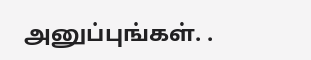அனுப்புங்கள். .